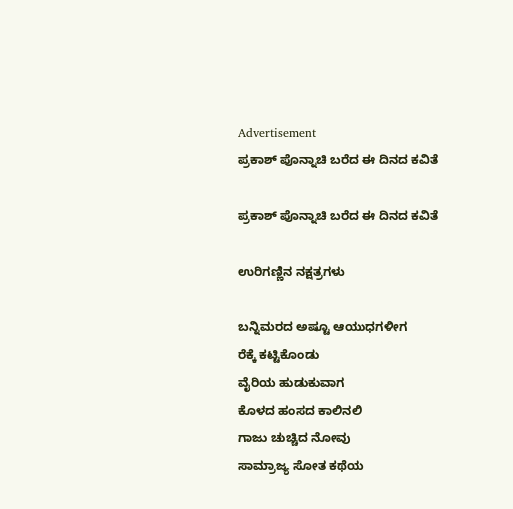Advertisement
ಪ್ರಕಾಶ್ ಪೊನ್ನಾಚಿ ಬರೆದ ಈ ದಿನದ ಕವಿತೆ

ಪ್ರಕಾಶ್ ಪೊನ್ನಾಚಿ ಬರೆದ ಈ ದಿನದ ಕವಿತೆ

ಉರಿಗಣ್ಣಿನ ನಕ್ಷತ್ರಗಳು

ಬನ್ನಿಮರದ ಅಷ್ಟೂ ಆಯುಧಗಳೀಗ
ರೆಕ್ಕೆ ಕಟ್ಟಿಕೊಂಡು
ವೈರಿಯ ಹುಡುಕುವಾಗ
ಕೊಳದ ಹಂಸದ ಕಾಲಿನಲಿ
ಗಾಜು ಚುಚ್ಚಿದ ನೋವು
ಸಾಮ್ರಾಜ್ಯ ಸೋತ ಕಥೆಯ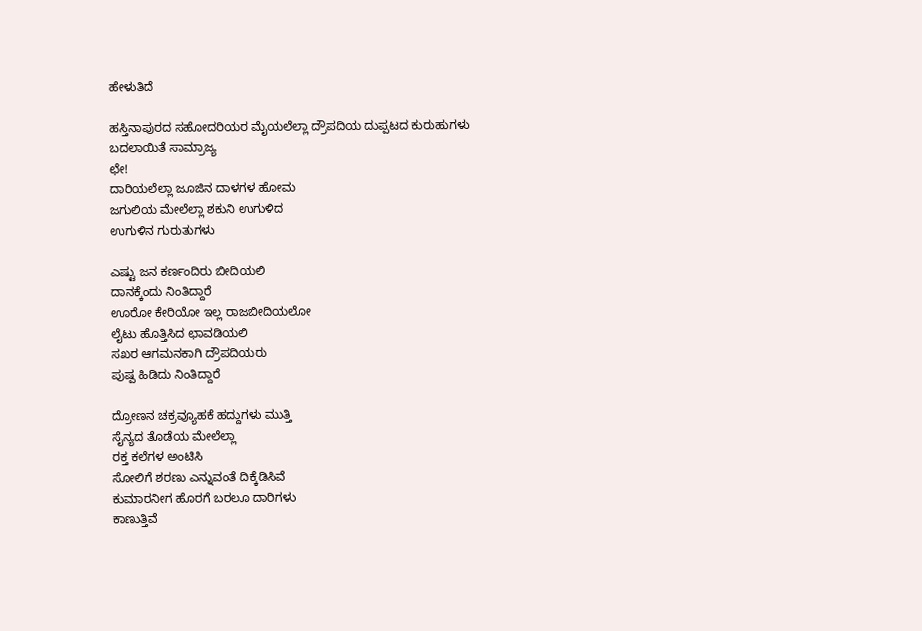ಹೇಳುತಿದೆ

ಹಸ್ತಿನಾಪುರದ ಸಹೋದರಿಯರ ಮೈಯಲೆಲ್ಲಾ ದ್ರೌಪದಿಯ ದುಪ್ಪಟದ ಕುರುಹುಗಳು
ಬದಲಾಯಿತೆ ಸಾಮ್ರಾಜ್ಯ
ಛೇ!
ದಾರಿಯಲೆಲ್ಲಾ ಜೂಜಿನ ದಾಳಗಳ ಹೋಮ
ಜಗುಲಿಯ ಮೇಲೆಲ್ಲಾ ಶಕುನಿ ಉಗುಳಿದ
ಉಗುಳಿನ ಗುರುತುಗಳು

ಎಷ್ಟು ಜನ ಕರ್ಣಂದಿರು ಬೀದಿಯಲಿ
ದಾನಕ್ಕೆಂದು ನಿಂತಿದ್ದಾರೆ
ಊರೋ ಕೇರಿಯೋ ಇಲ್ಲ ರಾಜಬೀದಿಯಲೋ
ಲೈಟು ಹೊತ್ತಿಸಿದ ಛಾವಡಿಯಲಿ
ಸಖರ ಆಗಮನಕಾಗಿ ದ್ರೌಪದಿಯರು
ಪುಷ್ಪ ಹಿಡಿದು ನಿಂತಿದ್ದಾರೆ

ದ್ರೋಣನ ಚಕ್ರವ್ಯೂಹಕೆ ಹದ್ದುಗಳು ಮುತ್ತಿ
ಸೈನ್ಯದ ತೊಡೆಯ ಮೇಲೆಲ್ಲಾ
ರಕ್ತ ಕಲೆಗಳ ಅಂಟಿಸಿ
ಸೋಲಿಗೆ ಶರಣು ಎನ್ನುವಂತೆ ದಿಕ್ಕೆಡಿಸಿವೆ
ಕುಮಾರನೀಗ ಹೊರಗೆ ಬರಲೂ ದಾರಿಗಳು
ಕಾಣುತ್ತಿವೆ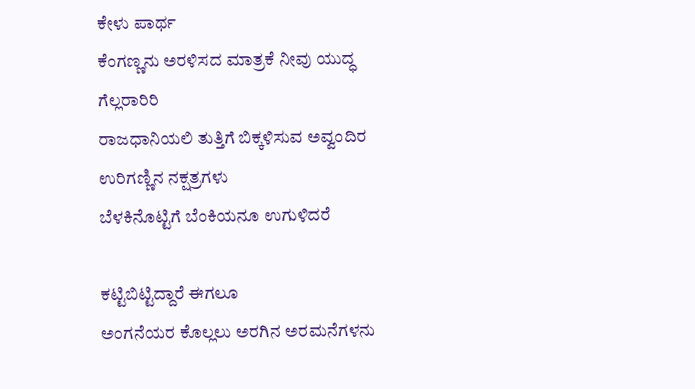ಕೇಳು ಪಾರ್ಥ
ಕೆಂಗಣ್ಣನು ಅರಳಿಸದ ಮಾತ್ರಕೆ ನೀವು ಯುದ್ಧ
ಗೆಲ್ಲರಾರಿರಿ
ರಾಜಧಾನಿಯಲಿ ತುತ್ತಿಗೆ ಬಿಕ್ಕಳಿಸುವ ಅವ್ವಂದಿರ
ಉರಿಗಣ್ಣಿನ ನಕ್ಷತ್ರಗಳು
ಬೆಳಕಿನೊಟ್ಟಿಗೆ ಬೆಂಕಿಯನೂ ಉಗುಳಿದರೆ

ಕಟ್ಟಿಬಿಟ್ಟಿದ್ದಾರೆ ಈಗಲೂ
ಅಂಗನೆಯರ ಕೊಲ್ಲಲು ಅರಗಿನ ಅರಮನೆಗಳನು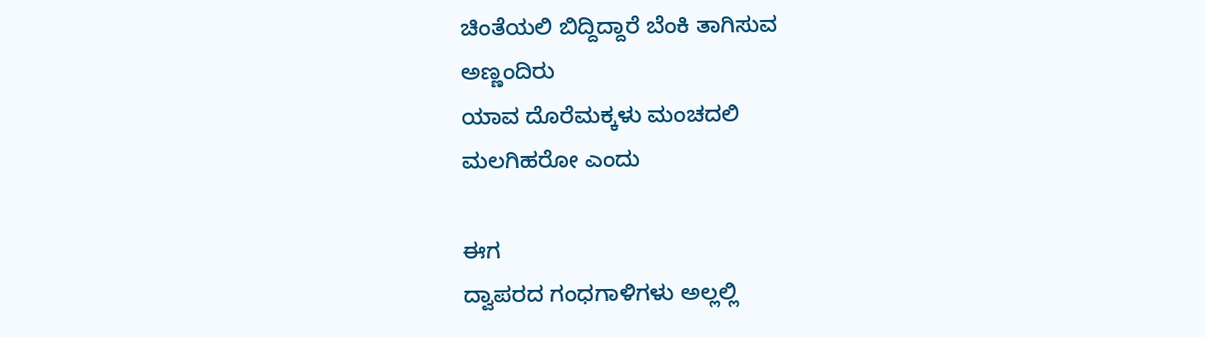ಚಿಂತೆಯಲಿ ಬಿದ್ದಿದ್ದಾರೆ ಬೆಂಕಿ ತಾಗಿಸುವ
ಅಣ್ಣಂದಿರು
ಯಾವ ದೊರೆಮಕ್ಕಳು ಮಂಚದಲಿ
ಮಲಗಿಹರೋ ಎಂದು

ಈಗ
ದ್ವಾಪರದ ಗಂಧಗಾಳಿಗಳು ಅಲ್ಲಲ್ಲಿ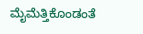ಮೈಮೆತ್ತಿಕೊಂಡಂತೆ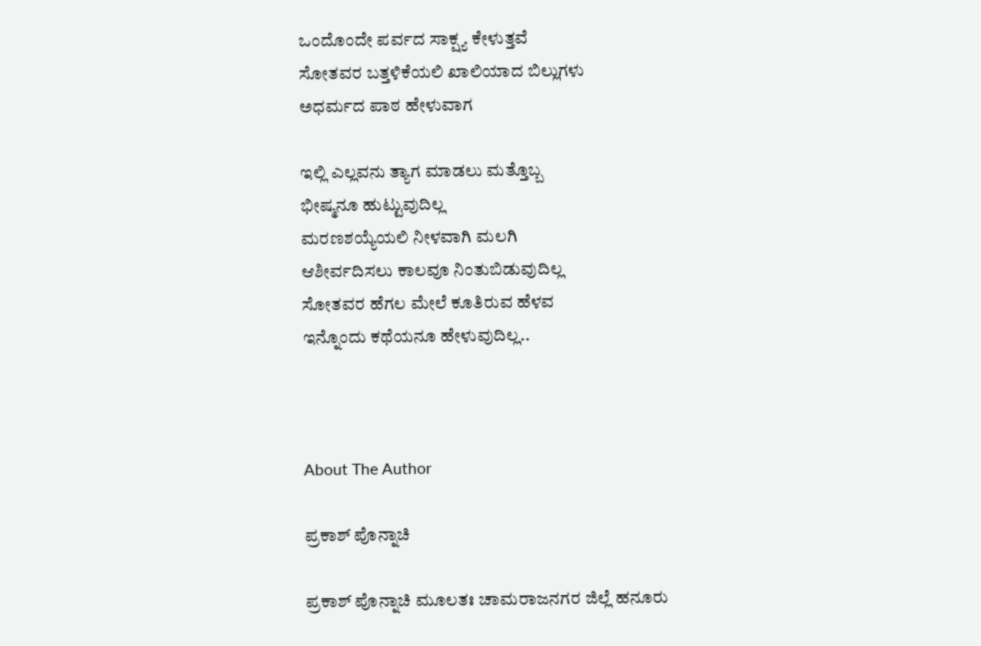ಒಂದೊಂದೇ ಪರ್ವದ ಸಾಕ್ಷ್ಯ ಕೇಳುತ್ತವೆ
ಸೋತವರ ಬತ್ತಳಿಕೆಯಲಿ ಖಾಲಿಯಾದ ಬಿಲ್ಲುಗಳು
ಅಧರ್ಮದ ಪಾಠ ಹೇಳುವಾಗ

ಇಲ್ಲಿ ಎಲ್ಲವನು ತ್ಯಾಗ ಮಾಡಲು ಮತ್ತೊಬ್ಬ
ಭೀಷ್ಮನೂ ಹುಟ್ಟುವುದಿಲ್ಲ
ಮರಣಶಯ್ಯೆಯಲಿ ನೀಳವಾಗಿ ಮಲಗಿ
ಆಶೀರ್ವದಿಸಲು ಕಾಲವೂ ನಿಂತುಬಿಡುವುದಿಲ್ಲ
ಸೋತವರ ಹೆಗಲ ಮೇಲೆ ಕೂತಿರುವ ಹೆಳವ
ಇನ್ನೊಂದು ಕಥೆಯನೂ ಹೇಳುವುದಿಲ್ಲ..



About The Author

ಪ್ರಕಾಶ್ ಪೊನ್ನಾಚಿ

ಪ್ರಕಾಶ್ ಪೊನ್ನಾಚಿ ಮೂಲತಃ ಚಾಮರಾಜನಗರ ಜಿಲ್ಲೆ ಹನೂರು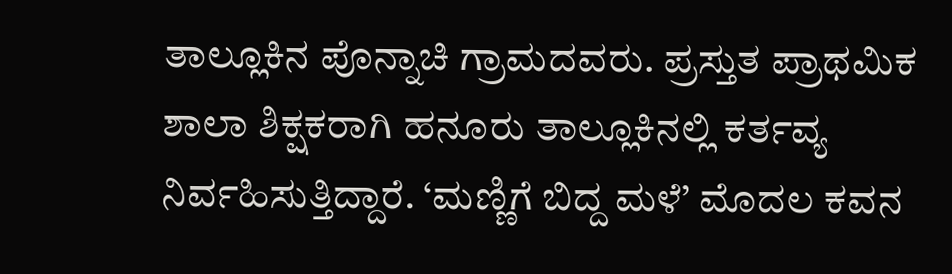ತಾಲ್ಲೂಕಿನ ಪೊನ್ನಾಚಿ ಗ್ರಾಮದವರು. ಪ್ರಸ್ತುತ ಪ್ರಾಥಮಿಕ ಶಾಲಾ ಶಿಕ್ಷಕರಾಗಿ ಹನೂರು ತಾಲ್ಲೂಕಿನಲ್ಲಿ ಕರ್ತವ್ಯ ನಿರ್ವಹಿಸುತ್ತಿದ್ದಾರೆ. ‘ಮಣ್ಣಿಗೆ ಬಿದ್ದ ಮಳೆ’ ಮೊದಲ ಕವನ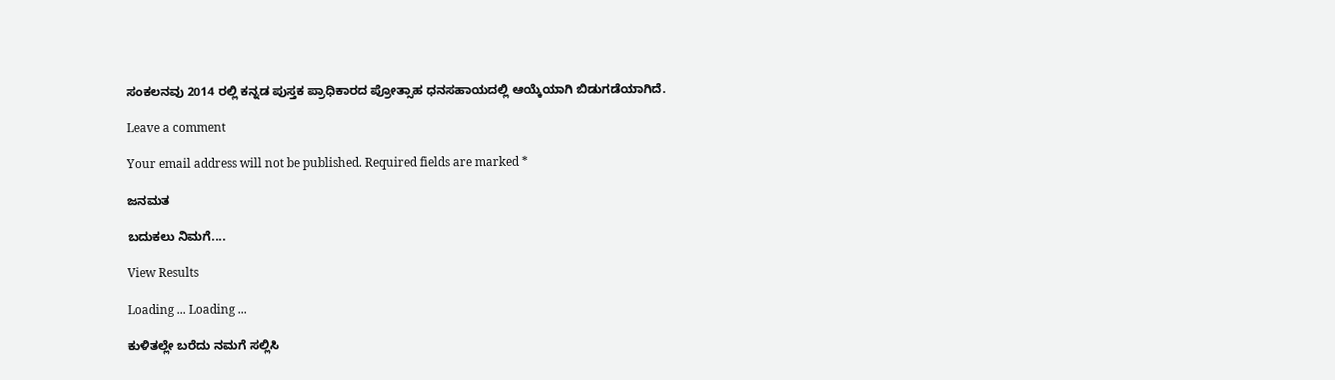ಸಂಕಲನವು 2014 ರಲ್ಲಿ ಕನ್ನಡ ಪುಸ್ತಕ ಪ್ರಾಧಿಕಾರದ ಪ್ರೋತ್ಸಾಹ ಧನಸಹಾಯದಲ್ಲಿ ಆಯ್ಕೆಯಾಗಿ ಬಿಡುಗಡೆಯಾಗಿದೆ.

Leave a comment

Your email address will not be published. Required fields are marked *

ಜನಮತ

ಬದುಕಲು ನಿಮಗೆ....

View Results

Loading ... Loading ...

ಕುಳಿತಲ್ಲೇ ಬರೆದು ನಮಗೆ ಸಲ್ಲಿಸಿ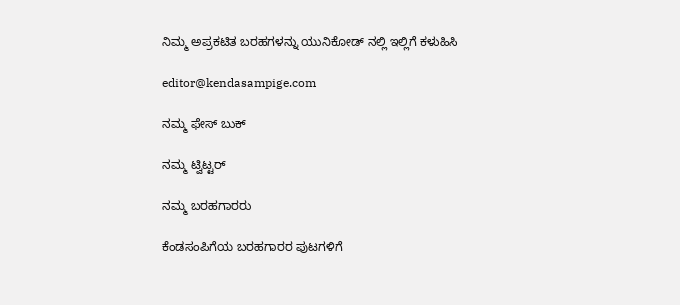ನಿಮ್ಮ ಅಪ್ರಕಟಿತ ಬರಹಗಳನ್ನು ಯುನಿಕೋಡ್ ನಲ್ಲಿ ಇಲ್ಲಿಗೆ ಕಳುಹಿಸಿ

editor@kendasampige.com

ನಮ್ಮ ಫೇಸ್ ಬುಕ್

ನಮ್ಮ ಟ್ವಿಟ್ಟರ್

ನಮ್ಮ ಬರಹಗಾರರು

ಕೆಂಡಸಂಪಿಗೆಯ ಬರಹಗಾರರ ಪುಟಗಳಿಗೆ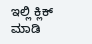ಇಲ್ಲಿ ಕ್ಲಿಕ್ ಮಾಡಿ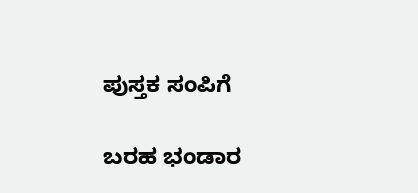ಪುಸ್ತಕ ಸಂಪಿಗೆ

ಬರಹ ಭಂಡಾರ